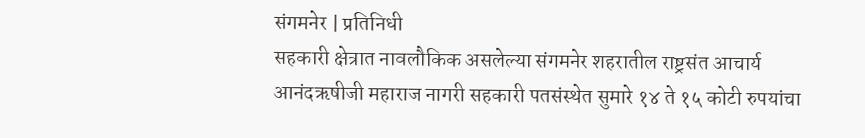संगमनेर | प्रतिनिधी
सहकारी क्षेत्रात नावलौकिक असलेल्या संगमनेर शहरातील राष्ट्रसंत आचार्य आनंदऋषीजी महाराज नागरी सहकारी पतसंस्थेत सुमारे १४ ते १५ कोटी रुपयांचा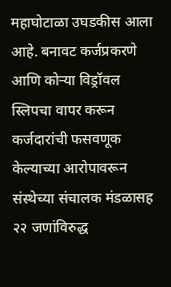महाघोटाळा उघडकीस आला आहे. बनावट कर्जप्रकरणे आणि कोऱ्या विड्रॉवल स्लिपचा वापर करून कर्जदारांची फसवणूक केल्याच्या आरोपावरून संस्थेच्या संचालक मंडळासह २२ जणांविरुद्ध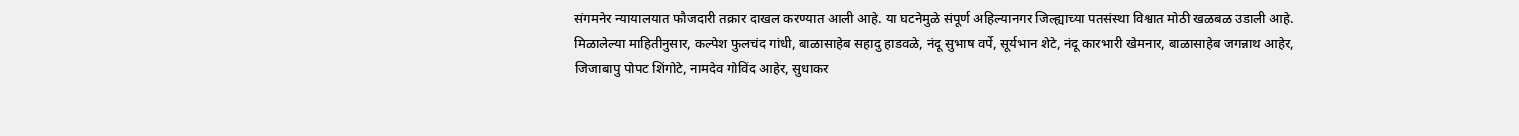संगमनेर न्यायालयात फौजदारी तक्रार दाखल करण्यात आली आहे. या घटनेमुळे संपूर्ण अहिल्यानगर जिल्ह्याच्या पतसंस्था विश्वात मोठी खळबळ उडाली आहे.
मिळालेल्या माहितीनुसार, कल्पेश फुलचंद गांधी, बाळासाहेब सहादु हाडवळे, नंदू सुभाष वर्पे, सूर्यभान शेटे, नंदू कारभारी खेमनार, बाळासाहेब जगन्नाथ आहेर, जिजाबापु पोपट शिंगोटे, नामदेव गोविंद आहेर, सुधाकर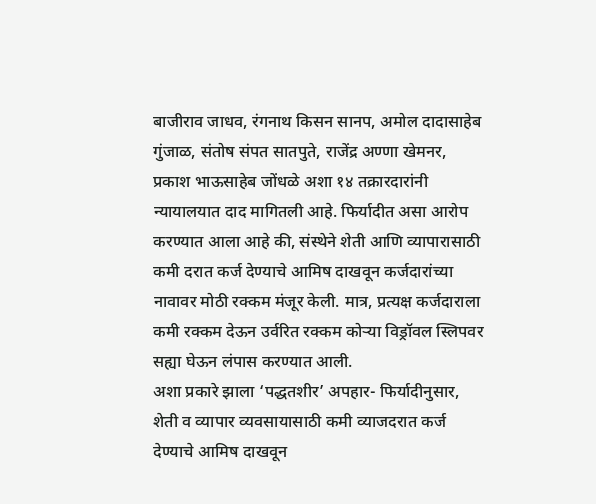बाजीराव जाधव, रंगनाथ किसन सानप, अमोल दादासाहेब गुंजाळ, संतोष संपत सातपुते, राजेंद्र अण्णा खेमनर, प्रकाश भाऊसाहेब जोंधळे अशा १४ तक्रारदारांनी न्यायालयात दाद मागितली आहे. फिर्यादीत असा आरोप करण्यात आला आहे की, संस्थेने शेती आणि व्यापारासाठी कमी दरात कर्ज देण्याचे आमिष दाखवून कर्जदारांच्या नावावर मोठी रक्कम मंजूर केली. मात्र, प्रत्यक्ष कर्जदाराला कमी रक्कम देऊन उर्वरित रक्कम कोऱ्या विड्रॉवल स्लिपवर सह्या घेऊन लंपास करण्यात आली.
अशा प्रकारे झाला ‘पद्धतशीर’ अपहार- फिर्यादीनुसार, शेती व व्यापार व्यवसायासाठी कमी व्याजदरात कर्ज देण्याचे आमिष दाखवून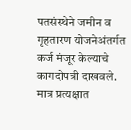पतसंस्थेने जमीन व गृहतारण योजनेअंतर्गत कर्ज मंजूर केल्याचे कागदोपत्री दाखवले. मात्र प्रत्यक्षात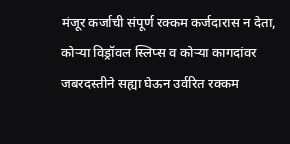मंजूर कर्जाची संपूर्ण रक्कम कर्जदारास न देता, कोऱ्या विड्रॉवल स्लिप्स व कोऱ्या कागदांवर जबरदस्तीने सह्या घेऊन उर्वरित रक्कम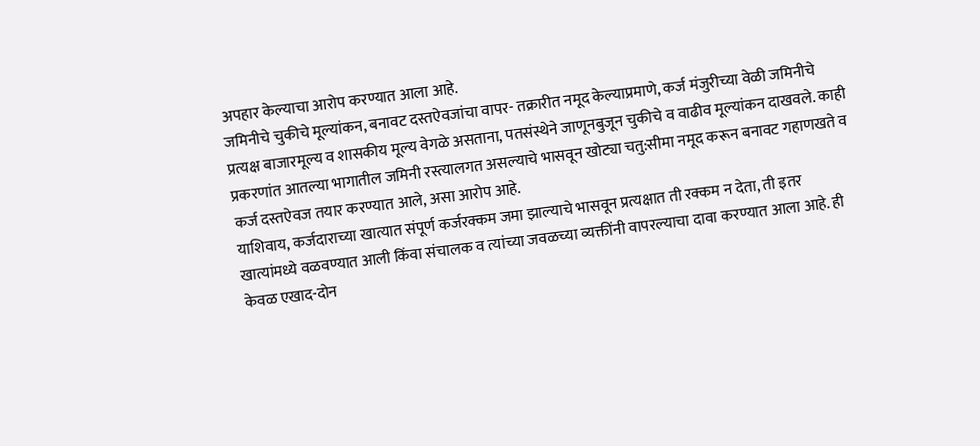अपहार केल्याचा आरोप करण्यात आला आहे.
जमिनीचे चुकीचे मूल्यांकन, बनावट दस्तऐवजांचा वापर- तक्रारीत नमूद केल्याप्रमाणे, कर्ज मंजुरीच्या वेळी जमिनीचे प्रत्यक्ष बाजारमूल्य व शासकीय मूल्य वेगळे असताना, पतसंस्थेने जाणूनबुजून चुकीचे व वाढीव मूल्यांकन दाखवले. काही प्रकरणांत आतल्या भागातील जमिनी रस्त्यालगत असल्याचे भासवून खोट्या चतु:सीमा नमूद करून बनावट गहाणखते व कर्ज दस्तऐवज तयार करण्यात आले, असा आरोप आहे.
याशिवाय, कर्जदाराच्या खात्यात संपूर्ण कर्जरक्कम जमा झाल्याचे भासवून प्रत्यक्षात ती रक्कम न देता, ती इतर खात्यांमध्ये वळवण्यात आली किंवा संचालक व त्यांच्या जवळच्या व्यक्तींनी वापरल्याचा दावा करण्यात आला आहे. ही केवळ एखाद-दोन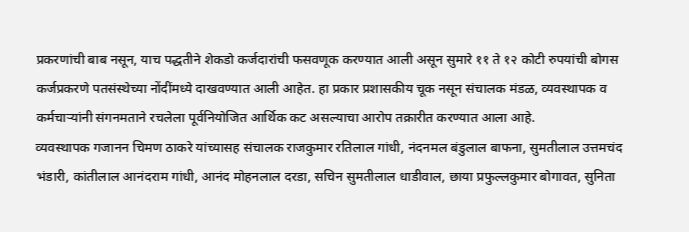प्रकरणांची बाब नसून, याच पद्धतीने शेकडो कर्जदारांची फसवणूक करण्यात आली असून सुमारे ११ ते १२ कोटी रुपयांची बोगस कर्जप्रकरणे पतसंस्थेच्या नोंदींमध्ये दाखवण्यात आली आहेत. हा प्रकार प्रशासकीय चूक नसून संचालक मंडळ, व्यवस्थापक व कर्मचाऱ्यांनी संगनमताने रचलेला पूर्वनियोजित आर्थिक कट असल्याचा आरोप तक्रारीत करण्यात आला आहे.
व्यवस्थापक गजानन चिमण ठाकरे यांच्यासह संचालक राजकुमार रतिलाल गांधी, नंदनमल बंडुलाल बाफना, सुमतीलाल उत्तमचंद भंडारी, कांतीलाल आनंदराम गांधी, आनंद मोहनलाल दरडा, सचिन सुमतीलाल धाडीवाल, छाया प्रफुल्लकुमार बोगावत, सुनिता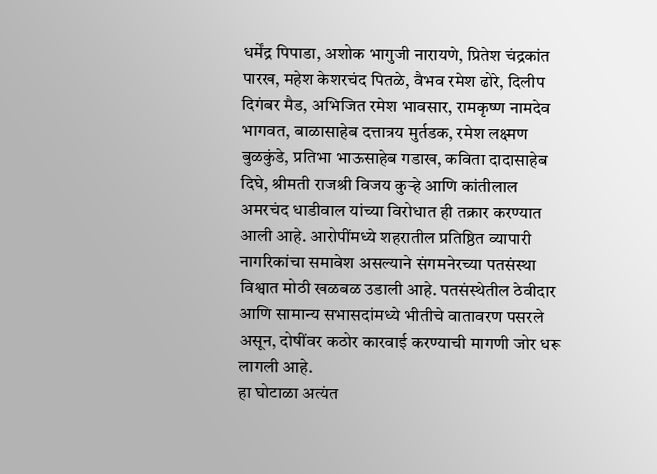धर्मेंद्र पिपाडा, अशोक भागुजी नारायणे, प्रितेश चंद्रकांत पारख, महेश केशरचंद पितळे, वैभव रमेश ढोरे, दिलीप दिगंबर मैड, अभिजित रमेश भावसार, रामकृष्ण नामदेव भागवत, बाळासाहेब दत्तात्रय मुर्तडक, रमेश लक्ष्मण बुळकुंडे, प्रतिभा भाऊसाहेब गडाख, कविता दादासाहेब दिघे, श्रीमती राजश्री विजय कुऱ्हे आणि कांतीलाल अमरचंद धाडीवाल यांच्या विरोधात ही तक्रार करण्यात आली आहे. आरोपींमध्ये शहरातील प्रतिष्ठित व्यापारी नागरिकांचा समावेश असल्याने संगमनेरच्या पतसंस्था विश्वात मोठी खळबळ उडाली आहे. पतसंस्थेतील ठेवीदार आणि सामान्य सभासदांमध्ये भीतीचे वातावरण पसरले असून, दोषींवर कठोर कारवाई करण्याची मागणी जोर धरू लागली आहे.
हा घोटाळा अत्यंत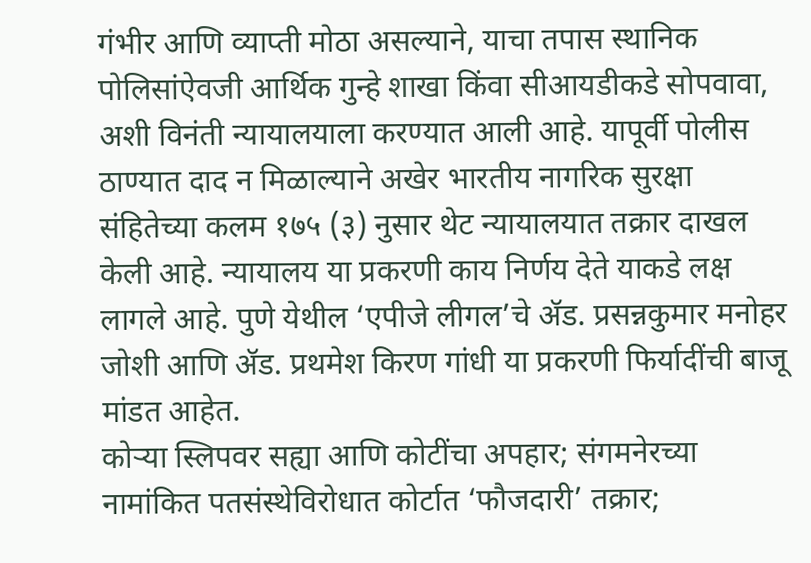गंभीर आणि व्याप्ती मोठा असल्याने, याचा तपास स्थानिक पोलिसांऐवजी आर्थिक गुन्हे शाखा किंवा सीआयडीकडे सोपवावा, अशी विनंती न्यायालयाला करण्यात आली आहे. यापूर्वी पोलीस ठाण्यात दाद न मिळाल्याने अखेर भारतीय नागरिक सुरक्षा संहितेच्या कलम १७५ (३) नुसार थेट न्यायालयात तक्रार दाखल केली आहे. न्यायालय या प्रकरणी काय निर्णय देते याकडे लक्ष लागले आहे. पुणे येथील ‘एपीजे लीगल’चे ॲड. प्रसन्नकुमार मनोहर जोशी आणि ॲड. प्रथमेश किरण गांधी या प्रकरणी फिर्यादींची बाजू मांडत आहेत.
कोऱ्या स्लिपवर सह्या आणि कोटींचा अपहार; संगमनेरच्या नामांकित पतसंस्थेविरोधात कोर्टात ‘फौजदारी’ तक्रार;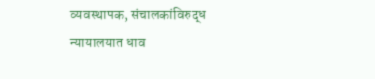व्यवस्थापक, संचालकांविरुद्ध न्यायालयात धाव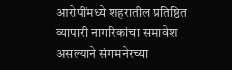आरोपींमध्ये शहरातील प्रतिष्ठित व्यापारी नागरिकांचा समावेश असल्याने संगमनेरच्या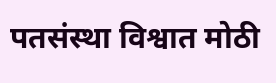पतसंस्था विश्वात मोठी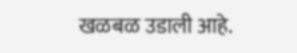खळबळ उडाली आहे.